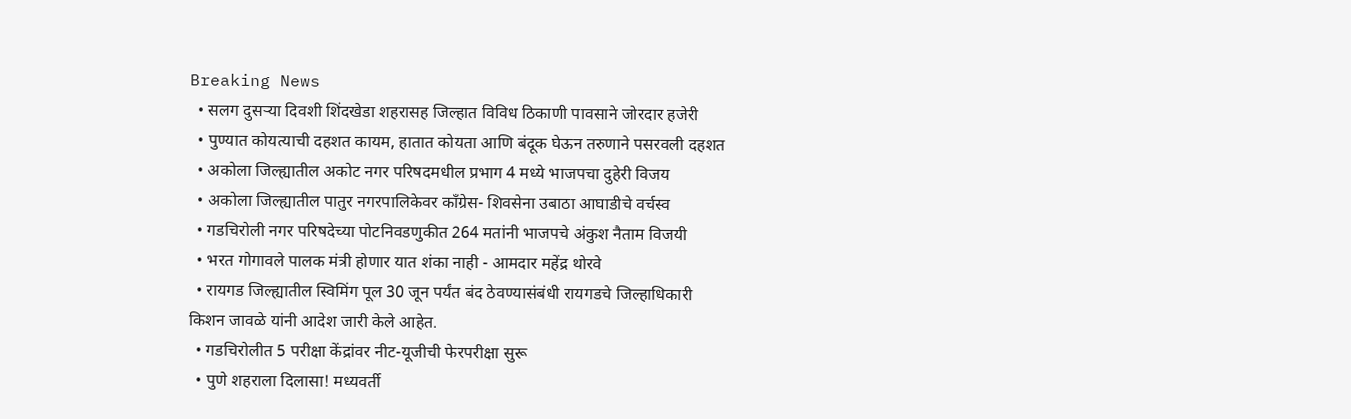Breaking News
  • सलग दुसऱ्या दिवशी शिंदखेडा शहरासह जिल्हात विविध ठिकाणी पावसाने जोरदार हजेरी
  • पुण्यात कोयत्याची दहशत कायम, हातात कोयता आणि बंदूक घेऊन तरुणाने पसरवली दहशत
  • अकोला जिल्ह्यातील अकोट नगर परिषदमधील प्रभाग 4 मध्ये भाजपचा दुहेरी विजय
  • अकोला जिल्ह्यातील पातुर नगरपालिकेवर काँग्रेस- शिवसेना उबाठा आघाडीचे वर्चस्व
  • गडचिरोली नगर परिषदेच्या पोटनिवडणुकीत 264 मतांनी भाजपचे अंकुश नैताम विजयी
  • भरत गोगावले पालक मंत्री होणार यात शंका नाही - आमदार महेंद्र थोरवे
  • रायगड जिल्ह्यातील स्विमिंग पूल 30 जून पर्यंत बंद ठेवण्यासंबंधी रायगडचे जिल्हाधिकारी किशन जावळे यांनी आदेश जारी केले आहेत.
  • गडचिरोलीत 5 परीक्षा केंद्रांवर नीट-यूजीची फेरपरीक्षा सुरू
  • पुणे शहराला दिलासा! मध्यवर्ती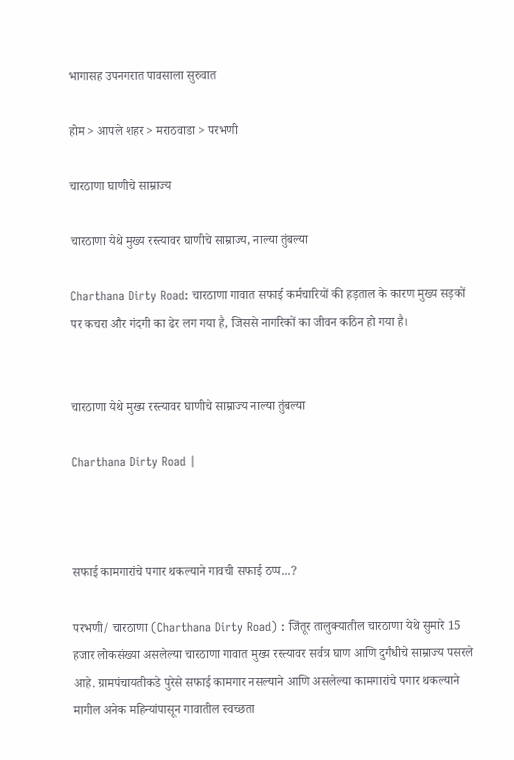भागासह उपनगरात पावसाला सुरुवात

होम > आपले शहर > मराठवाडा > परभणी

चारठाणा घाणीचे साम्राज्य

चारठाणा येथे मुख्य रस्त्यावर घाणीचे साम्राज्य, नाल्या तुंबल्या

Charthana Dirty Road: चारठाणा गावात सफाई कर्मचारियों की हड़ताल के कारण मुख्य सड़कों पर कचरा और गंदगी का ढेर लग गया है, जिससे नागरिकों का जीवन कठिन हो गया है।


चारठाणा येथे मुख्य रस्त्यावर घाणीचे साम्राज्य नाल्या तुंबल्या

Charthana Dirty Road |



सफाई कामगारांचे पगार थकल्याने गावची सफाई ठप्प...?

परभणी/ चारठाणा (Charthana Dirty Road) : जिंतूर तालुक्यातील चारठाणा येथे सुमारे 15 हजार लोकसंख्या असलेल्या चारठाणा गावात मुख्य रस्त्यावर सर्वत्र घाण आणि दुर्गंधीचे साम्राज्य पसरले आहे. ग्रामपंचायतीकडे पुरेसे सफाई कामगार नसल्याने आणि असलेल्या कामगारांचे पगार थकल्याने मागील अनेक महिन्यांपासून गावातील स्वच्छता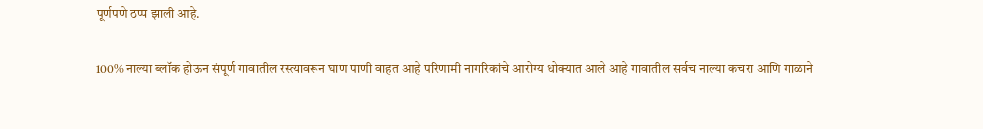पूर्णपणे ठप्प झाली आहे.

100% नाल्या ब्लॉक होऊन संपूर्ण गावातील रस्त्यावरून घाण पाणी वाहत आहे परिणामी नागरिकांचे आरोग्य धोक्यात आले आहे गावातील सर्वच नाल्या कचरा आणि गाळाने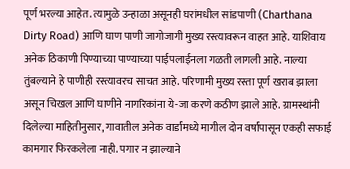पूर्ण भरल्या आहेत. त्यामुळे उन्हाळा असूनही घरांमधील सांडपाणी (Charthana Dirty Road) आणि घाण पाणी जागोजागी मुख्य रस्त्यावरून वाहत आहे. याशिवाय अनेक ठिकाणी पिण्याच्या पाण्याच्या पाईपलाईनला गळती लागली आहे. नाल्या तुंबल्याने हे पाणीही रस्त्यावरच साचत आहे. परिणामी मुख्य रस्ता पूर्ण खराब झाला असून चिखल आणि घाणीने नागरिकांना ये-जा करणे कठीण झाले आहे. ग्रामस्थांनी दिलेल्या माहितीनुसार, गावातील अनेक वार्डांमध्ये मागील दोन वर्षांपासून एकही सफाई कामगार फिरकलेला नाही. पगार न झाल्याने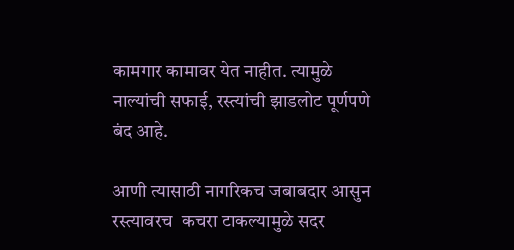कामगार कामावर येत नाहीत. त्यामुळे नाल्यांची सफाई, रस्त्यांची झाडलोट पूर्णपणे बंद आहे.

आणी त्यासाठी नागरिकच जबाबदार आसुन रस्त्यावरच  कचरा टाकल्यामुळे सदर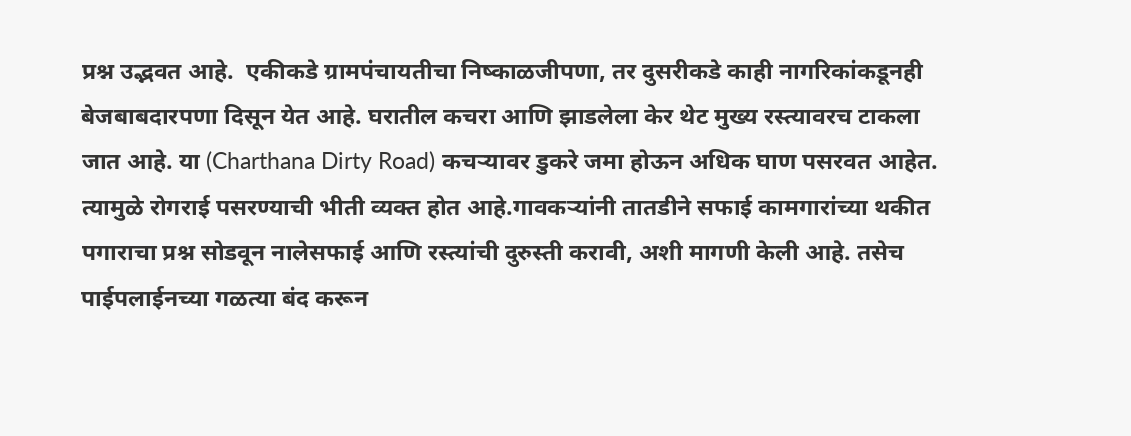प्रश्न उद्भवत आहे.  एकीकडे ग्रामपंचायतीचा निष्काळजीपणा, तर दुसरीकडे काही नागरिकांकडूनही बेजबाबदारपणा दिसून येत आहे. घरातील कचरा आणि झाडलेला केर थेट मुख्य रस्त्यावरच टाकला जात आहे. या (Charthana Dirty Road) कचऱ्यावर डुकरे जमा होऊन अधिक घाण पसरवत आहेत. त्यामुळे रोगराई पसरण्याची भीती व्यक्त होत आहे.गावकऱ्यांनी तातडीने सफाई कामगारांच्या थकीत पगाराचा प्रश्न सोडवून नालेसफाई आणि रस्त्यांची दुरुस्ती करावी, अशी मागणी केली आहे. तसेच पाईपलाईनच्या गळत्या बंद करून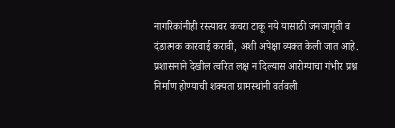नागरिकांनीही रस्त्यावर कचरा टाकू नये यासाठी जनजागृती व दंडात्मक कारवाई करावी, अशी अपेक्षा व्यक्त केली जात आहे.
प्रशासनाने देखील त्वरित लक्ष न दिल्यास आरोग्याचा गंभीर प्रश्न निर्माण होण्याची शक्यता ग्रामस्थांनी वर्तवली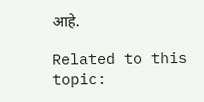आहे.

Related to this topic: